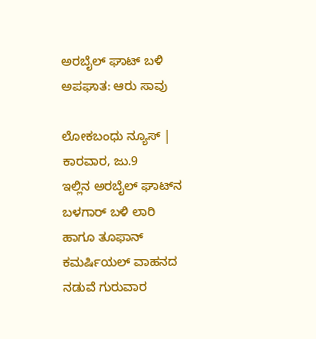ಅರಬೈಲ್ ಘಾಟ್ ಬಳಿ ಅಪಘಾತ: ಆರು ಸಾವು

ಲೋಕಬಂಧು ನ್ಯೂಸ್ | ಕಾರವಾರ, ಜು.9
ಇಲ್ಲಿನ ಅರಬೈಲ್ ಘಾಟ್‌ನ ಬಳಗಾರ್ ಬಳಿ ಲಾರಿ ಹಾಗೂ ತೂಫಾನ್ ಕಮರ್ಷಿಯಲ್ ವಾಹನದ ನಡುವೆ ಗುರುವಾರ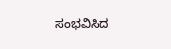ಸಂಭವಿಸಿದ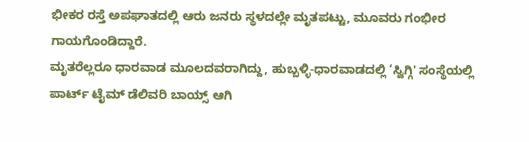ಭೀಕರ ರಸ್ತೆ ಅಪಘಾತದಲ್ಲಿ ಆರು ಜನರು ಸ್ಥಳದಲ್ಲೇ ಮೃತಪಟ್ಟು, ಮೂವರು ಗಂಭೀರ ಗಾಯಗೊಂಡಿದ್ದಾರೆ.
ಮೃತರೆಲ್ಲರೂ ಧಾರವಾಡ ಮೂಲದವರಾಗಿದ್ದು, ಹುಬ್ಬಳ್ಳಿ-ಧಾರವಾಡದಲ್ಲಿ ‘ಸ್ವಿಗ್ಗಿ' ಸಂಸ್ಥೆಯಲ್ಲಿ ಪಾರ್ಟ್ ಟೈಮ್ ಡೆಲಿವರಿ ಬಾಯ್ಸ್ ಆಗಿ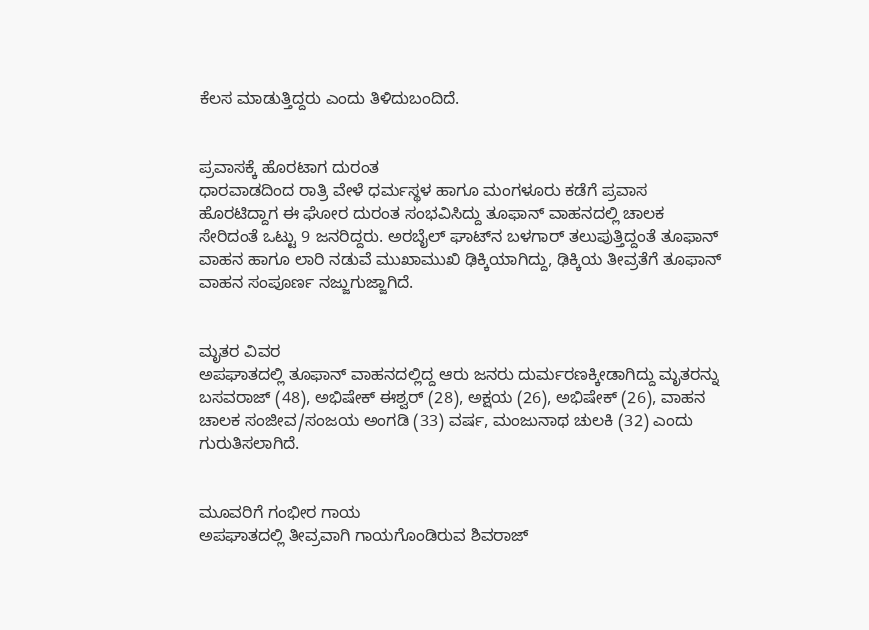ಕೆಲಸ ಮಾಡುತ್ತಿದ್ದರು ಎಂದು ತಿಳಿದುಬಂದಿದೆ.


ಪ್ರವಾಸಕ್ಕೆ ಹೊರಟಾಗ ದುರಂತ
ಧಾರವಾಡದಿಂದ ರಾತ್ರಿ ವೇಳೆ ಧರ್ಮಸ್ಥಳ ಹಾಗೂ ಮಂಗಳೂರು ಕಡೆಗೆ ಪ್ರವಾಸ ಹೊರಟಿದ್ದಾಗ ಈ ಘೋರ ದುರಂತ ಸಂಭವಿಸಿದ್ದು ತೂಫಾನ್ ವಾಹನದಲ್ಲಿ ಚಾಲಕ ಸೇರಿದಂತೆ ಒಟ್ಟು 9 ಜನರಿದ್ದರು. ಅರಬೈಲ್ ಘಾಟ್‌ನ ಬಳಗಾರ್ ತಲುಪುತ್ತಿದ್ದಂತೆ ತೂಫಾನ್ ವಾಹನ ಹಾಗೂ ಲಾರಿ ನಡುವೆ ಮುಖಾಮುಖಿ ಢಿಕ್ಕಿಯಾಗಿದ್ದು, ಢಿಕ್ಕಿಯ ತೀವ್ರತೆಗೆ ತೂಫಾನ್ ವಾಹನ ಸಂಪೂರ್ಣ ನಜ್ಜುಗುಜ್ಜಾಗಿದೆ.


ಮೃತರ ವಿವರ
ಅಪಘಾತದಲ್ಲಿ ತೂಫಾನ್ ವಾಹನದಲ್ಲಿದ್ದ ಆರು ಜನರು ದುರ್ಮರಣಕ್ಕೀಡಾಗಿದ್ದು ಮೃತರನ್ನು ಬಸವರಾಜ್ (48), ಅಭಿಷೇಕ್ ಈಶ್ವರ್ (28), ಅಕ್ಷಯ (26), ಅಭಿಷೇಕ್ (26), ವಾಹನ ಚಾಲಕ ಸಂಜೀವ/ಸಂಜಯ ಅಂಗಡಿ (33) ವರ್ಷ, ಮಂಜುನಾಥ ಚುಲಕಿ (32) ಎಂದು ಗುರುತಿಸಲಾಗಿದೆ.


ಮೂವರಿಗೆ ಗಂಭೀರ ಗಾಯ
ಅಪಘಾತದಲ್ಲಿ ತೀವ್ರವಾಗಿ ಗಾಯಗೊಂಡಿರುವ ಶಿವರಾಜ್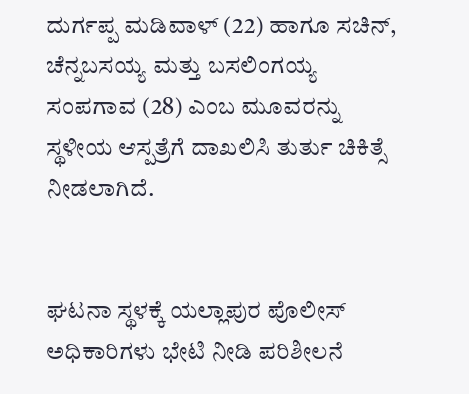ದುರ್ಗಪ್ಪ ಮಡಿವಾಳ್ (22) ಹಾಗೂ ಸಚಿನ್, ಚೆನ್ನಬಸಯ್ಯ ಮತ್ತು ಬಸಲಿಂಗಯ್ಯ ಸಂಪಗಾವ (28) ಎಂಬ ಮೂವರನ್ನು ಸ್ಥಳೀಯ ಆಸ್ಪತ್ರೆಗೆ ದಾಖಲಿಸಿ ತುರ್ತು ಚಿಕಿತ್ಸೆ ನೀಡಲಾಗಿದೆ.


ಘಟನಾ ಸ್ಥಳಕ್ಕೆ ಯಲ್ಲಾಪುರ ಪೊಲೀಸ್ ಅಧಿಕಾರಿಗಳು ಭೇಟಿ ನೀಡಿ ಪರಿಶೀಲನೆ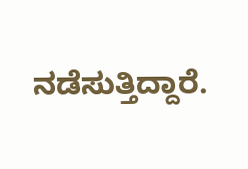ನಡೆಸುತ್ತಿದ್ದಾರೆ.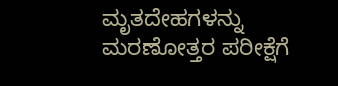ಮೃತದೇಹಗಳ‌ನ್ನು ಮರಣೋತ್ತರ ಪರೀಕ್ಷೆಗೆ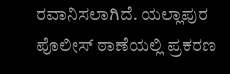ರವಾನಿಸಲಾಗಿದೆ. ಯಲ್ಲಾಪುರ ಪೊಲೀಸ್ ಠಾಣೆಯಲ್ಲಿ ಪ್ರಕರಣ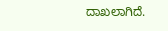ದಾಖಲಾಗಿದೆ.